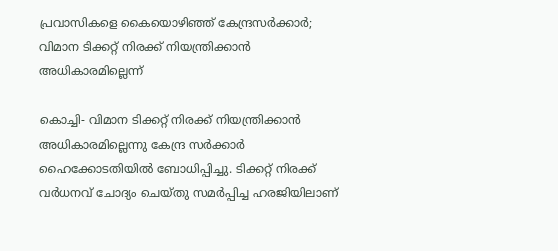പ്രവാസികളെ കൈയൊഴിഞ്ഞ് കേന്ദ്രസര്‍ക്കാര്‍; വിമാന ടിക്കറ്റ് നിരക്ക് നിയന്ത്രിക്കാന്‍ അധികാരമില്ലെന്ന്

കൊച്ചി- വിമാന ടിക്കറ്റ് നിരക്ക് നിയന്ത്രിക്കാന്‍ അധികാരമില്ലെന്നു കേന്ദ്ര സര്‍ക്കാര്‍ ഹൈക്കോടതിയില്‍ ബോധിപ്പിച്ചു. ടിക്കറ്റ് നിരക്ക് വര്‍ധനവ് ചോദ്യം ചെയ്തു സമര്‍പ്പിച്ച ഹരജിയിലാണ്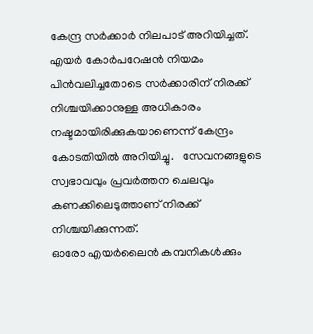കേന്ദ്ര സര്‍ക്കാര്‍ നിലപാട് അറിയിച്ചത്. എയര്‍ കോര്‍പറേഷന്‍ നിയമം പിന്‍വലിച്ചതോടെ സര്‍ക്കാരിന് നിരക്ക് നിശ്ചയിക്കാനുള്ള അധികാരം നഷ്ടമായിരിക്കുകയാണെന്ന് കേന്ദ്രം കോടതിയില്‍ അറിയിച്ചു.   സേവനങ്ങളുടെ സ്വഭാവവും പ്രവര്‍ത്തന ചെലവും കണക്കിലെടുത്താണ് നിരക്ക് നിശ്ചയിക്കുന്നത്.
ഓരോ എയര്‍ലൈന്‍ കമ്പനികള്‍ക്കും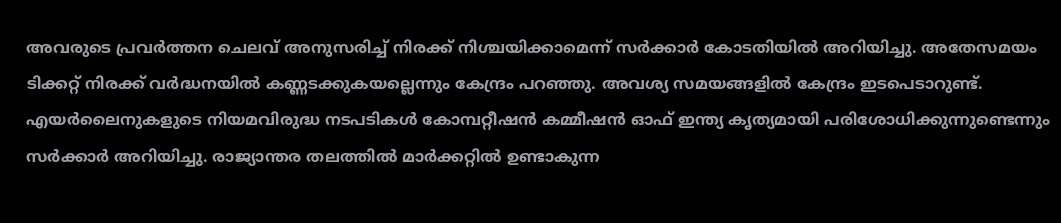അവരുടെ പ്രവര്‍ത്തന ചെലവ് അനുസരിച്ച് നിരക്ക് നിശ്ചയിക്കാമെന്ന് സര്‍ക്കാര്‍ കോടതിയില്‍ അറിയിച്ചു. അതേസമയം ടിക്കറ്റ് നിരക്ക് വര്‍ദ്ധനയില്‍ കണ്ണടക്കുകയല്ലെന്നും കേന്ദ്രം പറഞ്ഞു. അവശ്യ സമയങ്ങളില്‍ കേന്ദ്രം ഇടപെടാറുണ്ട്. എയര്‍ലൈനുകളുടെ നിയമവിരുദ്ധ നടപടികള്‍ കോമ്പറ്റീഷന്‍ കമ്മീഷന്‍ ഓഫ് ഇന്ത്യ കൃത്യമായി പരിശോധിക്കുന്നുണ്ടെന്നും സര്‍ക്കാര്‍ അറിയിച്ചു. രാജ്യാന്തര തലത്തില്‍ മാര്‍ക്കറ്റില്‍ ഉണ്ടാകുന്ന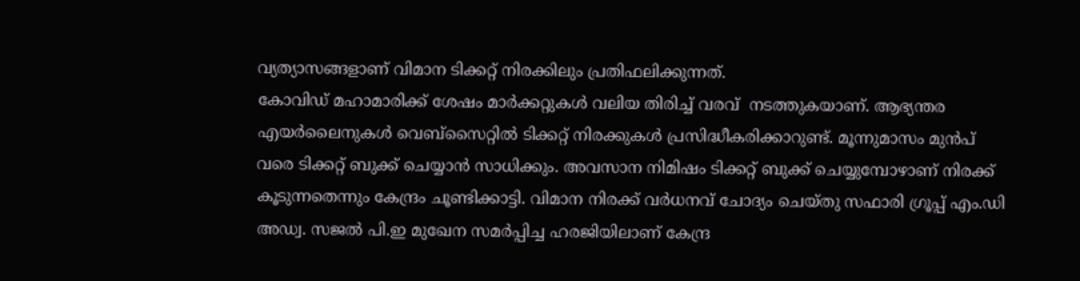വ്യത്യാസങ്ങളാണ് വിമാന ടിക്കറ്റ് നിരക്കിലും പ്രതിഫലിക്കുന്നത്.
കോവിഡ് മഹാമാരിക്ക് ശേഷം മാര്‍ക്കറ്റുകള്‍ വലിയ തിരിച്ച് വരവ്  നടത്തുകയാണ്. ആഭ്യന്തര എയര്‍ലൈനുകള്‍ വെബ്സൈറ്റില്‍ ടിക്കറ്റ് നിരക്കുകള്‍ പ്രസിദ്ധീകരിക്കാറുണ്ട്. മൂന്നുമാസം മുന്‍പ് വരെ ടിക്കറ്റ് ബുക്ക് ചെയ്യാന്‍ സാധിക്കും. അവസാന നിമിഷം ടിക്കറ്റ് ബുക്ക് ചെയ്യുമ്പോഴാണ് നിരക്ക് കൂടുന്നതെന്നും കേന്ദ്രം ചൂണ്ടിക്കാട്ടി. വിമാന നിരക്ക് വര്‍ധനവ് ചോദ്യം ചെയ്തു സഫാരി ഗ്രൂപ്പ് എം.ഡി അഡ്വ. സജല്‍ പി.ഇ മുഖേന സമര്‍പ്പിച്ച ഹരജിയിലാണ് കേന്ദ്ര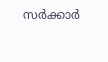സര്‍ക്കാര്‍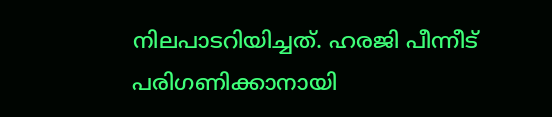നിലപാടറിയിച്ചത്. ഹരജി പീന്നീട് പരിഗണിക്കാനായി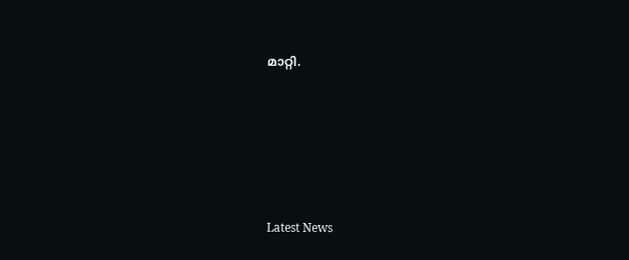മാറ്റി.





Latest News